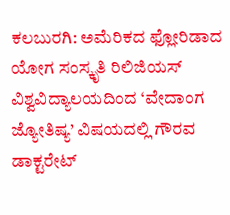ಕಲಬುರಗಿ: ಅಮೆರಿಕದ ಫ್ಲೋರಿಡಾದ ಯೋಗ ಸಂಸ್ಕೃತಿ ರಿಲಿಜಿಯಸ್ ವಿಶ್ವವಿದ್ಯಾಲಯದಿಂದ ‘ವೇದಾಂಗ ಜ್ಯೋತಿಷ್ಯ’ ವಿಷಯದಲ್ಲಿ ಗೌರವ ಡಾಕ್ಟರೇಟ್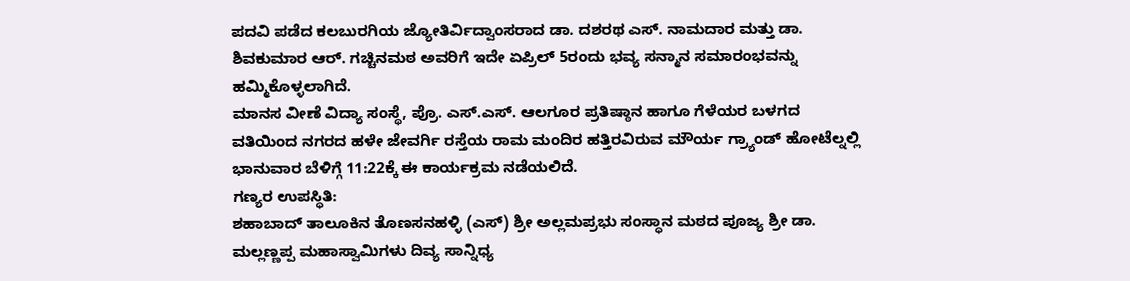ಪದವಿ ಪಡೆದ ಕಲಬುರಗಿಯ ಜ್ಯೋತಿರ್ವಿದ್ವಾಂಸರಾದ ಡಾ. ದಶರಥ ಎಸ್. ನಾಮದಾರ ಮತ್ತು ಡಾ. ಶಿವಕುಮಾರ ಆರ್. ಗಚ್ಚಿನಮಠ ಅವರಿಗೆ ಇದೇ ಏಪ್ರಿಲ್ 5ರಂದು ಭವ್ಯ ಸನ್ಮಾನ ಸಮಾರಂಭವನ್ನು ಹಮ್ಮಿಕೊಳ್ಳಲಾಗಿದೆ.
ಮಾನಸ ವೀಣೆ ವಿದ್ಯಾ ಸಂಸ್ಥೆ, ಪ್ರೊ. ಎಸ್.ಎಸ್. ಆಲಗೂರ ಪ್ರತಿಷ್ಠಾನ ಹಾಗೂ ಗೆಳೆಯರ ಬಳಗದ ವತಿಯಿಂದ ನಗರದ ಹಳೇ ಜೇವರ್ಗಿ ರಸ್ತೆಯ ರಾಮ ಮಂದಿರ ಹತ್ತಿರವಿರುವ ಮೌರ್ಯ ಗ್ರ್ಯಾಂಡ್ ಹೋಟೆಲ್ನಲ್ಲಿ ಭಾನುವಾರ ಬೆಳಿಗ್ಗೆ 11:22ಕ್ಕೆ ಈ ಕಾರ್ಯಕ್ರಮ ನಡೆಯಲಿದೆ.
ಗಣ್ಯರ ಉಪಸ್ಥಿತಿ:
ಶಹಾಬಾದ್ ತಾಲೂಕಿನ ತೊಣಸನಹಳ್ಳಿ (ಎಸ್) ಶ್ರೀ ಅಲ್ಲಮಪ್ರಭು ಸಂಸ್ಥಾನ ಮಠದ ಪೂಜ್ಯ ಶ್ರೀ ಡಾ. ಮಲ್ಲಣ್ಣಪ್ಪ ಮಹಾಸ್ವಾಮಿಗಳು ದಿವ್ಯ ಸಾನ್ನಿಧ್ಯ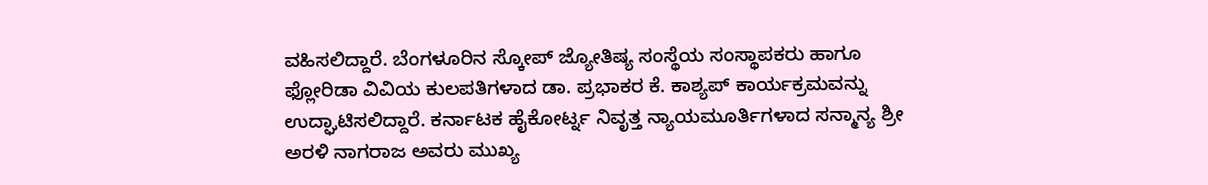ವಹಿಸಲಿದ್ದಾರೆ. ಬೆಂಗಳೂರಿನ ಸ್ಕೋಪ್ ಜ್ಯೋತಿಷ್ಯ ಸಂಸ್ಥೆಯ ಸಂಸ್ಥಾಪಕರು ಹಾಗೂ ಫ್ಲೋರಿಡಾ ವಿವಿಯ ಕುಲಪತಿಗಳಾದ ಡಾ. ಪ್ರಭಾಕರ ಕೆ. ಕಾಶ್ಯಪ್ ಕಾರ್ಯಕ್ರಮವನ್ನು ಉದ್ಘಾಟಿಸಲಿದ್ದಾರೆ. ಕರ್ನಾಟಕ ಹೈಕೋರ್ಟ್ನ ನಿವೃತ್ತ ನ್ಯಾಯಮೂರ್ತಿಗಳಾದ ಸನ್ಮಾನ್ಯ ಶ್ರೀ ಅರಳಿ ನಾಗರಾಜ ಅವರು ಮುಖ್ಯ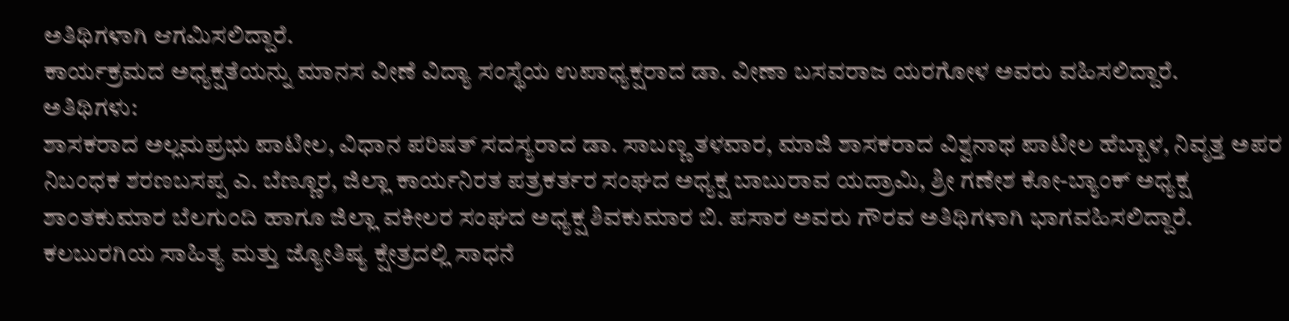ಅತಿಥಿಗಳಾಗಿ ಆಗಮಿಸಲಿದ್ದಾರೆ.
ಕಾರ್ಯಕ್ರಮದ ಅಧ್ಯಕ್ಷತೆಯನ್ನು ಮಾನಸ ವೀಣೆ ವಿದ್ಯಾ ಸಂಸ್ಥೆಯ ಉಪಾಧ್ಯಕ್ಷರಾದ ಡಾ. ವೀಣಾ ಬಸವರಾಜ ಯರಗೋಳ ಅವರು ವಹಿಸಲಿದ್ದಾರೆ.
ಅತಿಥಿಗಳು:
ಶಾಸಕರಾದ ಅಲ್ಲಮಪ್ರಭು ಪಾಟೀಲ, ವಿಧಾನ ಪರಿಷತ್ ಸದಸ್ಯರಾದ ಡಾ. ಸಾಬಣ್ಣ ತಳವಾರ, ಮಾಜಿ ಶಾಸಕರಾದ ವಿಶ್ವನಾಥ ಪಾಟೀಲ ಹೆಬ್ಬಾಳ, ನಿವೃತ್ತ ಅಪರ ನಿಬಂಧಕ ಶರಣಬಸಪ್ಪ ಎ. ಬೆಣ್ಣೂರ, ಜಿಲ್ಲಾ ಕಾರ್ಯನಿರತ ಪತ್ರಕರ್ತರ ಸಂಘದ ಅಧ್ಯಕ್ಷ ಬಾಬುರಾವ ಯದ್ರಾಮಿ, ಶ್ರೀ ಗಣೇಶ ಕೋ-ಬ್ಯಾಂಕ್ ಅಧ್ಯಕ್ಷ ಶಾಂತಕುಮಾರ ಬೆಲಗುಂದಿ ಹಾಗೂ ಜಿಲ್ಲಾ ವಕೀಲರ ಸಂಘದ ಅಧ್ಯಕ್ಷ ಶಿವಕುಮಾರ ಬಿ. ಪಸಾರ ಅವರು ಗೌರವ ಅತಿಥಿಗಳಾಗಿ ಭಾಗವಹಿಸಲಿದ್ದಾರೆ.
ಕಲಬುರಗಿಯ ಸಾಹಿತ್ಯ ಮತ್ತು ಜ್ಯೋತಿಷ್ಯ ಕ್ಷೇತ್ರದಲ್ಲಿ ಸಾಧನೆ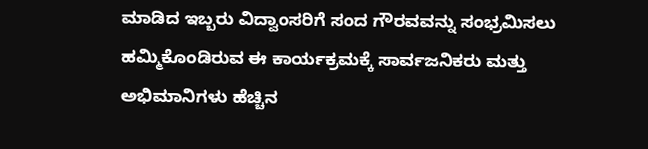ಮಾಡಿದ ಇಬ್ಬರು ವಿದ್ವಾಂಸರಿಗೆ ಸಂದ ಗೌರವವನ್ನು ಸಂಭ್ರಮಿಸಲು ಹಮ್ಮಿಕೊಂಡಿರುವ ಈ ಕಾರ್ಯಕ್ರಮಕ್ಕೆ ಸಾರ್ವಜನಿಕರು ಮತ್ತು ಅಭಿಮಾನಿಗಳು ಹೆಚ್ಚಿನ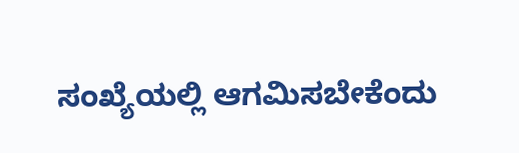ಸಂಖ್ಯೆಯಲ್ಲಿ ಆಗಮಿಸಬೇಕೆಂದು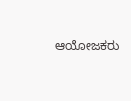ಆಯೋಜಕರು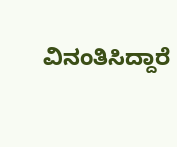ವಿನಂತಿಸಿದ್ದಾರೆ